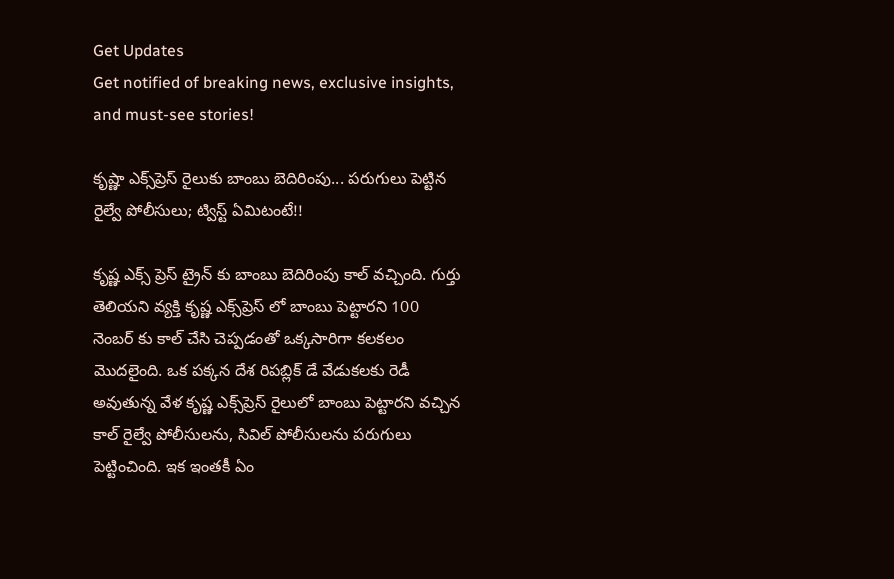Get Updates
Get notified of breaking news, exclusive insights, and must-see stories!

కృష్ణా ఎక్స్‌ప్రెస్‌ రైలుకు బాంబు బెదిరింపు... పరుగులు పెట్టిన రైల్వే పోలీసులు; ట్విస్ట్ ఏమిటంటే!!

కృష్ణ ఎక్స్ ప్రెస్ ట్రైన్ కు బాంబు బెదిరింపు కాల్ వచ్చింది. గుర్తు తెలియని వ్యక్తి కృష్ణ ఎక్స్‌ప్రెస్‌ లో బాంబు పెట్టారని 100 నెంబర్ కు కాల్ చేసి చెప్పడంతో ఒక్కసారిగా కలకలం మొదలైంది. ఒక పక్కన దేశ రిపబ్లిక్ డే వేడుకలకు రెడీ అవుతున్న వేళ కృష్ణ ఎక్స్‌ప్రెస్‌ రైలులో బాంబు పెట్టారని వచ్చిన కాల్ రైల్వే పోలీసులను, సివిల్ పోలీసులను పరుగులు పెట్టించింది. ఇక ఇంతకీ ఏం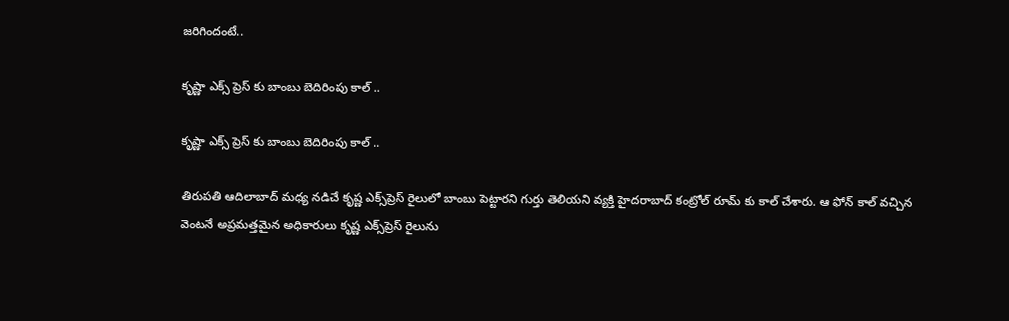జరిగిందంటే..

కృష్ణా ఎక్స్ ప్రెస్ కు బాంబు బెదిరింపు కాల్ ..

కృష్ణా ఎక్స్ ప్రెస్ కు బాంబు బెదిరింపు కాల్ ..

తిరుపతి ఆదిలాబాద్ మధ్య నడిచే కృష్ణ ఎక్స్‌ప్రెస్‌ రైలులో బాంబు పెట్టారని గుర్తు తెలియని వ్యక్తి హైదరాబాద్ కంట్రోల్ రూమ్ కు కాల్ చేశారు. ఆ ఫోన్ కాల్ వచ్చిన వెంటనే అప్రమత్తమైన అధికారులు కృష్ణ ఎక్స్‌ప్రెస్‌ రైలును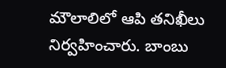మౌలాలిలో ఆపి తనిఖీలు నిర్వహించారు. బాంబు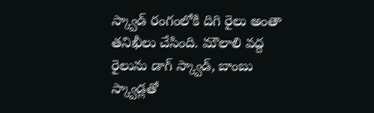స్క్వాడ్ రంగంలోకి దిగి రైలు అంతా తనిఖీలు చేసింది. మౌలాలి వద్ద రైలును డాగ్ స్క్వాడ్, బాంబు స్క్వాడ్లతో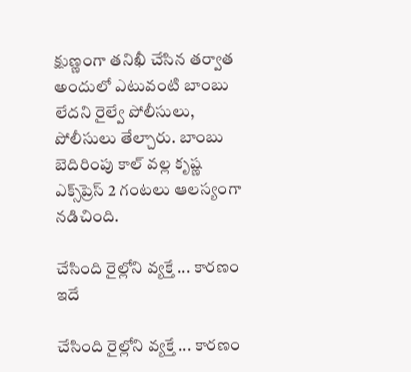క్షుణ్ణంగా తనిఖీ చేసిన తర్వాత అందులో ఎటువంటి బాంబు లేదని రైల్వే పోలీసులు, పోలీసులు తేల్చారు. బాంబు బెదిరింపు కాల్ వల్ల కృష్ణ ఎక్స్‌ప్రెస్‌ 2 గంటలు ఆలస్యంగా నడిచింది.

చేసింది రైల్లోని వ్యక్తే ... కారణం ఇదే

చేసింది రైల్లోని వ్యక్తే ... కారణం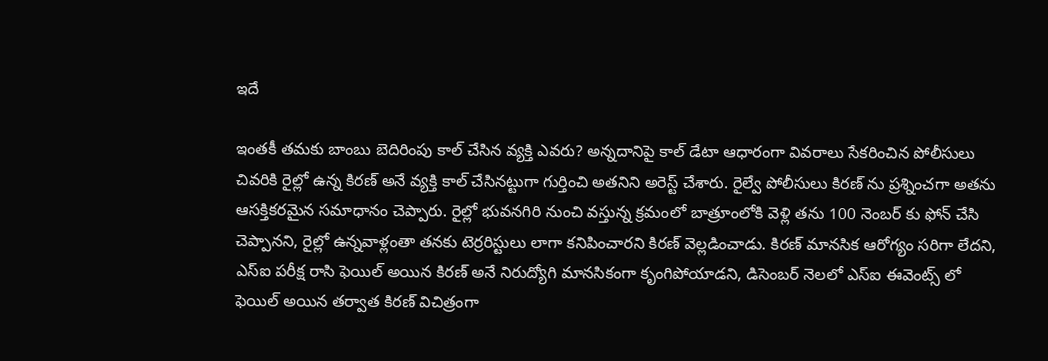ఇదే

ఇంతకీ తమకు బాంబు బెదిరింపు కాల్ చేసిన వ్యక్తి ఎవరు? అన్నదానిపై కాల్ డేటా ఆధారంగా వివరాలు సేకరించిన పోలీసులు చివరికి రైల్లో ఉన్న కిరణ్ అనే వ్యక్తి కాల్ చేసినట్టుగా గుర్తించి అతనిని అరెస్ట్ చేశారు. రైల్వే పోలీసులు కిరణ్ ను ప్రశ్నించగా అతను ఆసక్తికరమైన సమాధానం చెప్పారు. రైల్లో భువనగిరి నుంచి వస్తున్న క్రమంలో బాత్రూంలోకి వెళ్లి తను 100 నెంబర్ కు ఫోన్ చేసి చెప్పానని, రైల్లో ఉన్నవాళ్లంతా తనకు టెర్రరిస్టులు లాగా కనిపించారని కిరణ్ వెల్లడించాడు. కిరణ్ మానసిక ఆరోగ్యం సరిగా లేదని, ఎస్ఐ పరీక్ష రాసి ఫెయిల్ అయిన కిరణ్ అనే నిరుద్యోగి మానసికంగా కృంగిపోయాడని, డిసెంబర్ నెలలో ఎస్ఐ ఈవెంట్స్ లో ఫెయిల్ అయిన తర్వాత కిరణ్ విచిత్రంగా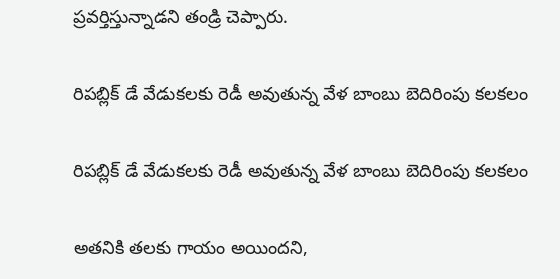ప్రవర్తిస్తున్నాడని తండ్రి చెప్పారు.

రిపబ్లిక్ డే వేడుకలకు రెడీ అవుతున్న వేళ బాంబు బెదిరింపు కలకలం

రిపబ్లిక్ డే వేడుకలకు రెడీ అవుతున్న వేళ బాంబు బెదిరింపు కలకలం

అతనికి తలకు గాయం అయిందని,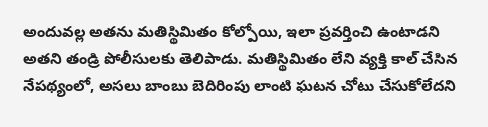అందువల్ల అతను మతిస్థిమితం కోల్పోయి, ఇలా ప్రవర్తించి ఉంటాడని అతని తండ్రి పోలీసులకు తెలిపాడు. మతిస్థిమితం లేని వ్యక్తి కాల్ చేసిన నేపథ్యంలో, అసలు బాంబు బెదిరింపు లాంటి ఘటన చోటు చేసుకోలేదని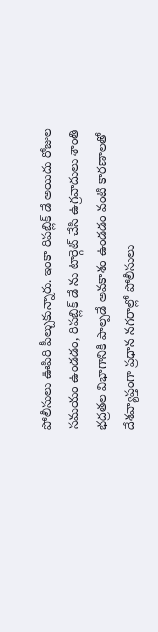పోలీసులు ఊపిరి పీల్చుకున్నారు. ఇంకా రిపబ్లిక్ డే అయిదు రోజుల సమయం ఉండడం, రిపబ్లిక్ డే ను టార్గెట్ చేసి ఉగ్రవాదులు శాంతి భద్రతల విభాగానికి పాల్పడే అవకాశం ఉండడం వంటి కారణాలతో దేశవ్యాప్తంగా ప్రధాన నగరాల్లో పోలీసులు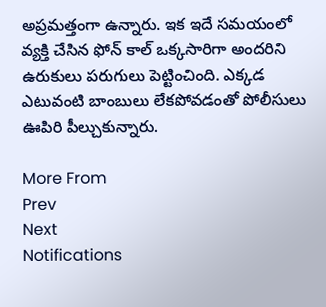అప్రమత్తంగా ఉన్నారు. ఇక ఇదే సమయంలో వ్యక్తి చేసిన ఫోన్ కాల్ ఒక్కసారిగా అందరిని ఉరుకులు పరుగులు పెట్టించింది. ఎక్కడ ఎటువంటి బాంబులు లేకపోవడంతో పోలీసులు ఊపిరి పీల్చుకున్నారు.

More From
Prev
Next
Notifications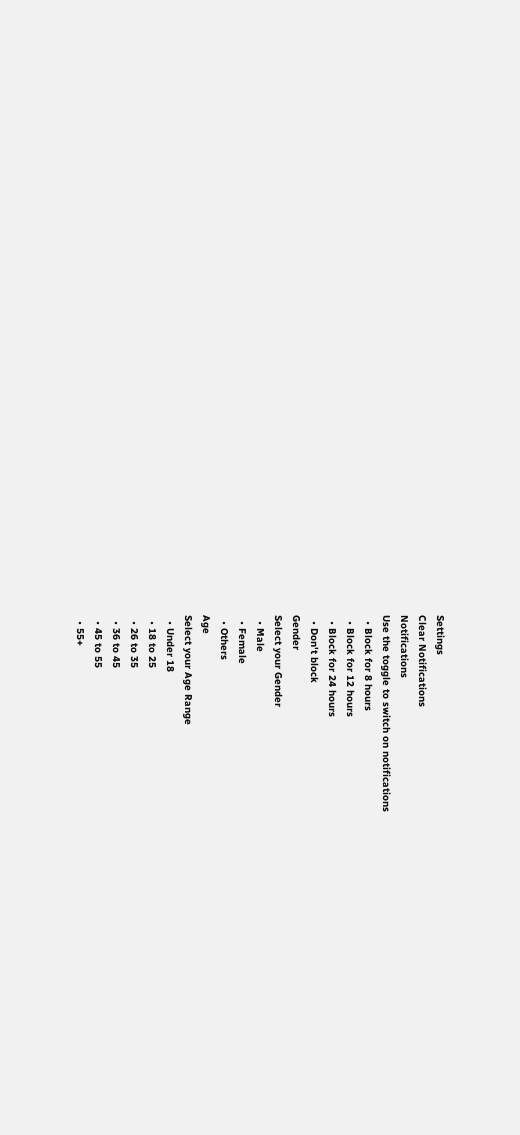Settings
Clear Notifications
Notifications
Use the toggle to switch on notifications
  • Block for 8 hours
  • Block for 12 hours
  • Block for 24 hours
  • Don't block
Gender
Select your Gender
  • Male
  • Female
  • Others
Age
Select your Age Range
  • Under 18
  • 18 to 25
  • 26 to 35
  • 36 to 45
  • 45 to 55
  • 55+